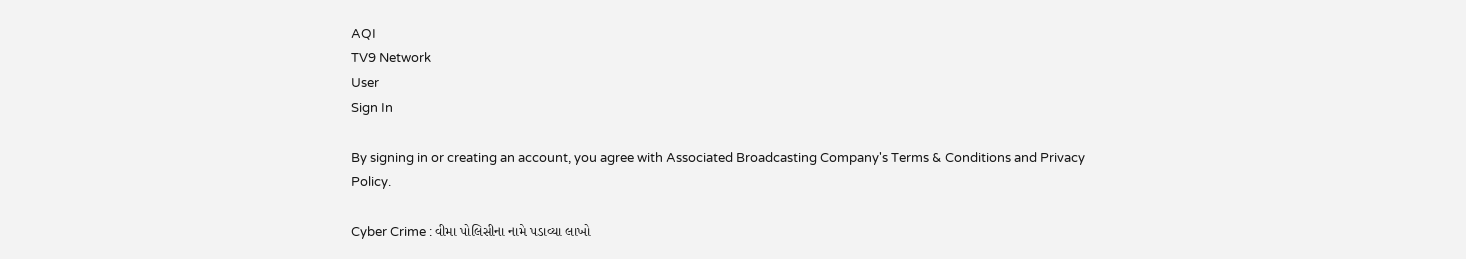AQI
TV9 Network
User
Sign In

By signing in or creating an account, you agree with Associated Broadcasting Company's Terms & Conditions and Privacy Policy.

Cyber Crime : વીમા પોલિસીના નામે પડાવ્યા લાખો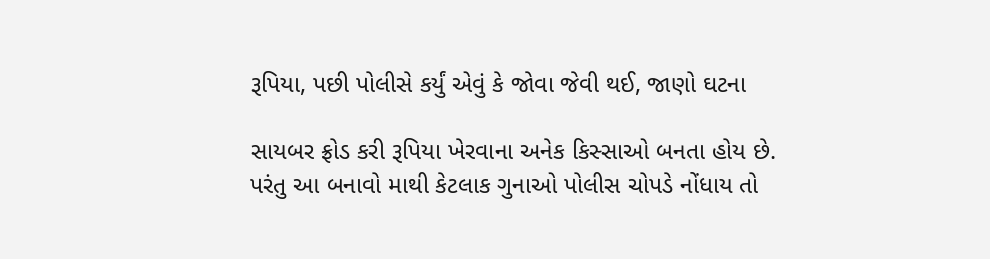રૂપિયા, પછી પોલીસે કર્યું એવું કે જોવા જેવી થઈ, જાણો ઘટના

સાયબર ફ્રોડ કરી રૂપિયા ખેરવાના અનેક કિસ્સાઓ બનતા હોય છે. પરંતુ આ બનાવો માથી કેટલાક ગુનાઓ પોલીસ ચોપડે નોંધાય તો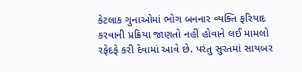કેટલાક ગુનાઓમાં ભોગ બનનાર વ્યક્તિ ફરિયાદ કરવાની પ્રક્રિયા જાણતો નહીં હોવાને લઈ મામલો રફેદફે કરી દેવામાં આવે છે. પરંતુ સુરતમાં સાયબર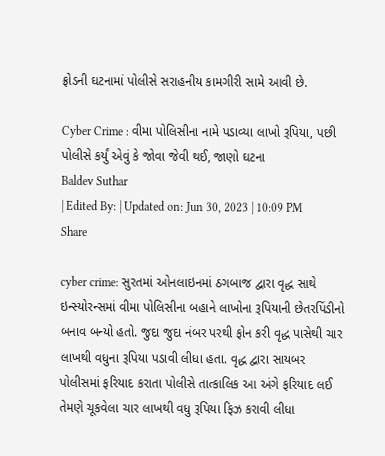ફ્રોડની ઘટનામાં પોલીસે સરાહનીય કામગીરી સામે આવી છે.

Cyber Crime : વીમા પોલિસીના નામે પડાવ્યા લાખો રૂપિયા, પછી પોલીસે કર્યું એવું કે જોવા જેવી થઈ, જાણો ઘટના
Baldev Suthar
| Edited By: | Updated on: Jun 30, 2023 | 10:09 PM
Share

cyber crime: સુરતમાં ઓનલાઇનમાં ઠગબાજ દ્વારા વૃદ્ધ સાથે ઇન્સ્યોરન્સમાં વીમા પોલિસીના બહાને લાખોના રૂપિયાની છેતરપિંડીનો બનાવ બન્યો હતો. જુદા જુદા નંબર પરથી ફોન કરી વૃદ્ધ પાસેથી ચાર લાખથી વધુના રૂપિયા પડાવી લીધા હતા. વૃદ્ધ દ્વારા સાયબર પોલીસમાં ફરિયાદ કરાતા પોલીસે તાત્કાલિક આ અંગે ફરિયાદ લઈ તેમણે ચૂકવેલા ચાર લાખથી વધુ રૂપિયા ફિઝ કરાવી લીધા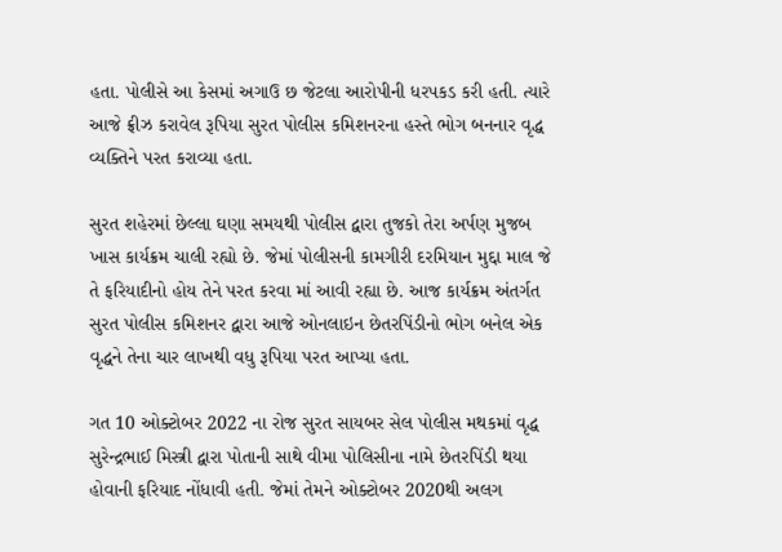હતા. પોલીસે આ કેસમાં અગાઉ છ જેટલા આરોપીની ધરપકડ કરી હતી. ત્યારે આજે ફ્રીઝ કરાવેલ રૂપિયા સુરત પોલીસ કમિશનરના હસ્તે ભોગ બનનાર વૃદ્ધ વ્યક્તિને પરત કરાવ્યા હતા.

સુરત શહેરમાં છેલ્લા ઘણા સમયથી પોલીસ દ્વારા તુજકો તેરા અર્પણ મુજબ ખાસ કાર્યક્રમ ચાલી રહ્યો છે. જેમાં પોલીસની કામગીરી દરમિયાન મુદ્દા માલ જે તે ફરિયાદીનો હોય તેને પરત કરવા માં આવી રહ્યા છે. આજ કાર્યક્રમ અંતર્ગત સુરત પોલીસ કમિશનર દ્વારા આજે ઓનલાઇન છેતરપિંડીનો ભોગ બનેલ એક વૃદ્ધને તેના ચાર લાખથી વધુ રૂપિયા પરત આપ્યા હતા.

ગત 10 ઓક્ટોબર 2022 ના રોજ સુરત સાયબર સેલ પોલીસ મથકમાં વૃદ્ધ સુરેન્દ્રભાઈ મિસ્ત્રી દ્વારા પોતાની સાથે વીમા પોલિસીના નામે છેતરપિંડી થયા હોવાની ફરિયાદ નોંધાવી હતી. જેમાં તેમને ઓક્ટોબર 2020થી અલગ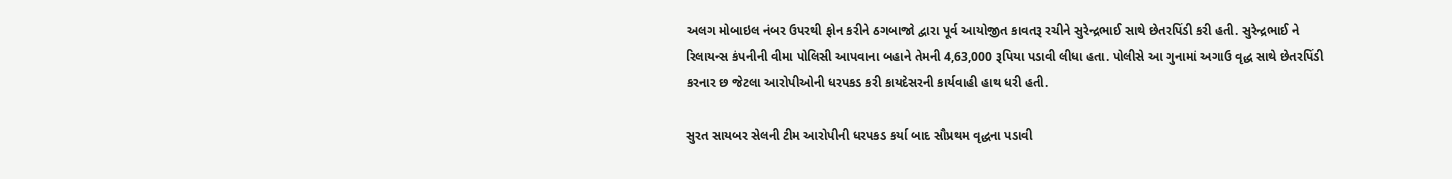અલગ મોબાઇલ નંબર ઉપરથી ફોન કરીને ઠગબાજો દ્વારા પૂર્વ આયોજીત કાવતરૂ રચીને સુરેન્દ્રભાઈ સાથે છેતરપિંડી કરી હતી. સુરેન્દ્રભાઈ ને રિલાયન્સ કંપનીની વીમા પોલિસી આપવાના બહાને તેમની 4,63,000 રૂપિયા પડાવી લીધા હતા. પોલીસે આ ગુનામાં અગાઉ વૃદ્ધ સાથે છેતરપિંડી કરનાર છ જેટલા આરોપીઓની ધરપકડ કરી કાયદેસરની કાર્યવાહી હાથ ધરી હતી.

સુરત સાયબર સેલની ટીમ આરોપીની ધરપકડ કર્યા બાદ સૌપ્રથમ વૃદ્ધના પડાવી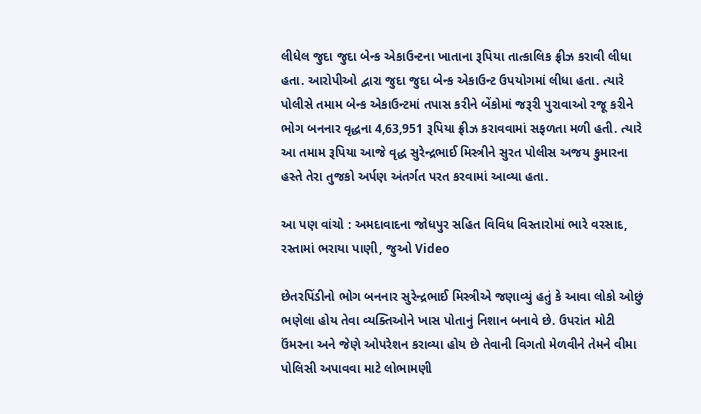લીધેલ જુદા જુદા બેન્ક એકાઉન્ટના ખાતાના રૂપિયા તાત્કાલિક ફ્રીઝ કરાવી લીધા હતા. આરોપીઓ દ્વારા જુદા જુદા બેન્ક એકાઉન્ટ ઉપયોગમાં લીધા હતા. ત્યારે પોલીસે તમામ બેન્ક એકાઉન્ટમાં તપાસ કરીને બેંકોમાં જરૂરી પુરાવાઓ રજૂ કરીને ભોગ બનનાર વૃદ્ધના 4,63,951 રૂપિયા ફ્રીઝ કરાવવામાં સફળતા મળી હતી. ત્યારે આ તમામ રૂપિયા આજે વૃદ્ધ સુરેન્દ્રભાઈ મિસ્ત્રીને સુરત પોલીસ અજય કુમારના હસ્તે તેરા તુજકો અર્પણ અંતર્ગત પરત કરવામાં આવ્યા હતા.

આ પણ વાંચો : અમદાવાદના જોધપુર સહિત વિવિધ વિસ્તારોમાં ભારે વરસાદ, રસ્તામાં ભરાયા પાણી, જુઓ Video

છેતરપિંડીનો ભોગ બનનાર સુરેન્દ્રભાઈ મિસ્ત્રીએ જણાવ્યું હતું કે આવા લોકો ઓછું ભણેલા હોય તેવા વ્યક્તિઓને ખાસ પોતાનું નિશાન બનાવે છે. ઉપરાંત મોટી ઉંમરના અને જેણે ઓપરેશન કરાવ્યા હોય છે તેવાની વિગતો મેળવીને તેમને વીમા પોલિસી અપાવવા માટે લોભામણી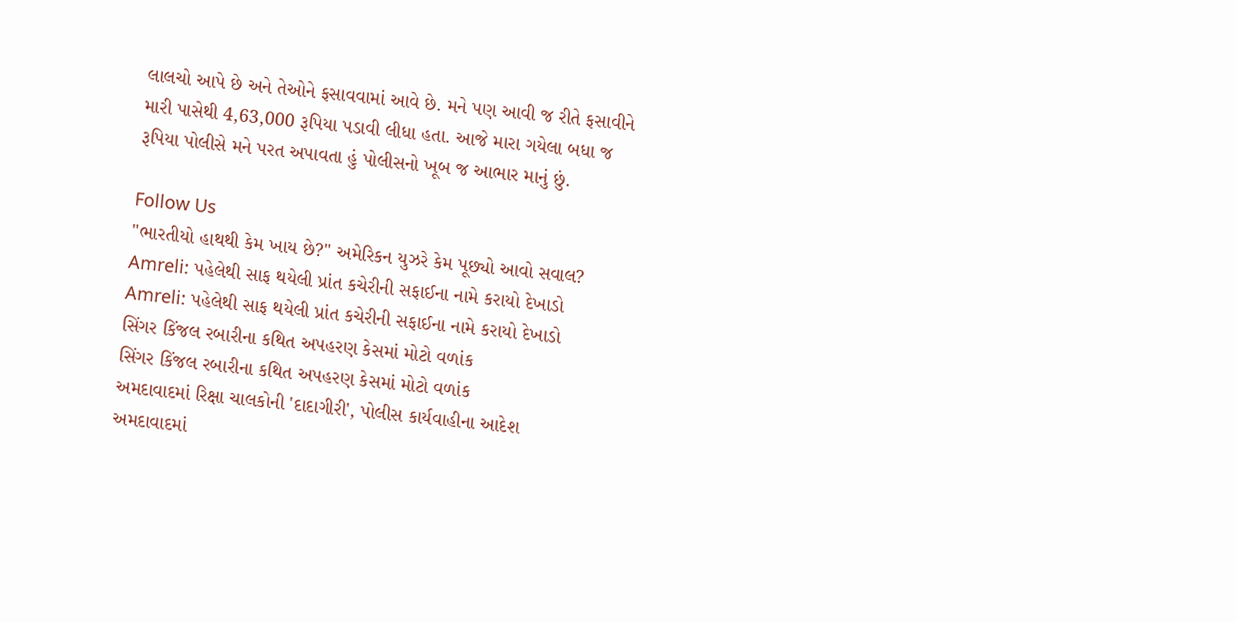લાલચો આપે છે અને તેઓને ફસાવવામાં આવે છે. મને પણ આવી જ રીતે ફસાવીને મારી પાસેથી 4,63,000 રૂપિયા પડાવી લીધા હતા. આજે મારા ગયેલા બધા જ રૂપિયા પોલીસે મને પરત અપાવતા હું પોલીસનો ખૂબ જ આભાર માનું છું.

Follow Us
"ભારતીયો હાથથી કેમ ખાય છે?" અમેરિકન યુઝરે કેમ પૂછ્યો આવો સવાલ?
Amreli: પહેલેથી સાફ થયેલી પ્રાંત કચેરીની સફાઈના નામે કરાયો દેખાડો
Amreli: પહેલેથી સાફ થયેલી પ્રાંત કચેરીની સફાઈના નામે કરાયો દેખાડો
સિંગર કિંજલ રબારીના કથિત અપહરણ કેસમાં મોટો વળાંક
સિંગર કિંજલ રબારીના કથિત અપહરણ કેસમાં મોટો વળાંક
અમદાવાદમાં રિક્ષા ચાલકોની 'દાદાગીરી', પોલીસ કાર્યવાહીના આદેશ
અમદાવાદમાં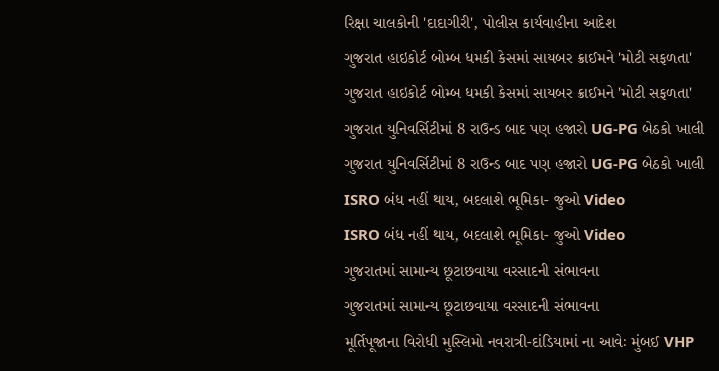રિક્ષા ચાલકોની 'દાદાગીરી', પોલીસ કાર્યવાહીના આદેશ
ગુજરાત હાઇકોર્ટ બોમ્બ ધમકી કેસમાં સાયબર ક્રાઈમને 'મોટી સફળતા'
ગુજરાત હાઇકોર્ટ બોમ્બ ધમકી કેસમાં સાયબર ક્રાઈમને 'મોટી સફળતા'
ગુજરાત યુનિવર્સિટીમાં 8 રાઉન્ડ બાદ પણ હજારો UG-PG બેઠકો ખાલી
ગુજરાત યુનિવર્સિટીમાં 8 રાઉન્ડ બાદ પણ હજારો UG-PG બેઠકો ખાલી
ISRO બંધ નહીં થાય, બદલાશે ભૂમિકા- જુઓ Video
ISRO બંધ નહીં થાય, બદલાશે ભૂમિકા- જુઓ Video
ગુજરાતમાં સામાન્ય છૂટાછવાયા વરસાદની સંભાવના
ગુજરાતમાં સામાન્ય છૂટાછવાયા વરસાદની સંભાવના
મૂર્તિપૂજાના વિરોધી મુસ્લિમો નવરાત્રી-દાંડિયામાં ના આવેઃ મુંબઈ VHP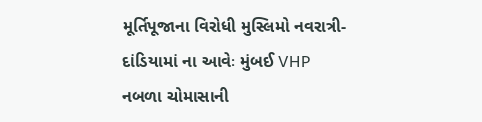મૂર્તિપૂજાના વિરોધી મુસ્લિમો નવરાત્રી-દાંડિયામાં ના આવેઃ મુંબઈ VHP
નબળા ચોમાસાની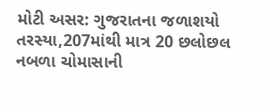મોટી અસર: ગુજરાતના જળાશયો તરસ્યા,207માંથી માત્ર 20 છલોછલ
નબળા ચોમાસાની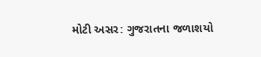મોટી અસર: ગુજરાતના જળાશયો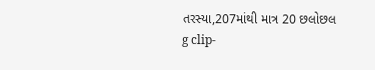તરસ્યા,207માંથી માત્ર 20 છલોછલ
g clip-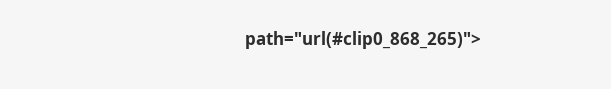path="url(#clip0_868_265)">